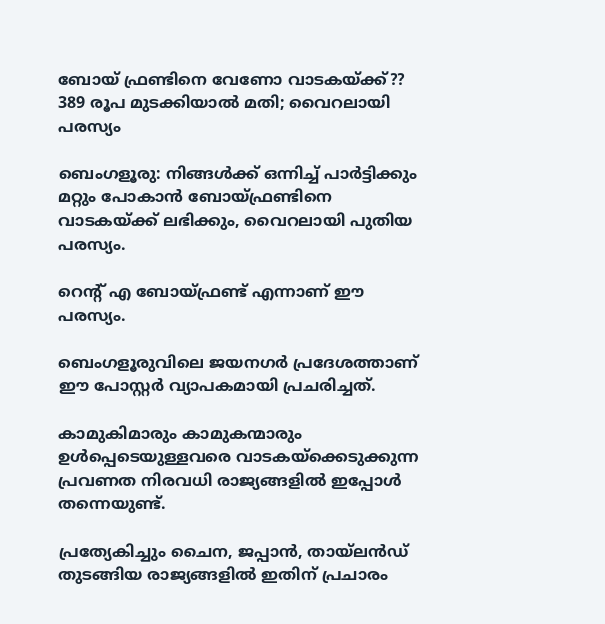ബോയ് ഫ്രണ്ടിനെ വേണോ വാടകയ്ക്ക്?? 389 രൂപ മുടക്കിയാൽ മതി; വൈറലായി പരസ്യം

ബെംഗളൂരു: നിങ്ങള്‍ക്ക് ഒന്നിച്ച്‌ പാർട്ടിക്കും മറ്റും പോകാൻ ബോയ്ഫ്രണ്ടിനെ വാടകയ്ക്ക് ലഭിക്കും, വൈറലായി പുതിയ പരസ്യം.

റെന്റ് എ ബോയ്ഫ്രണ്ട് എന്നാണ് ഈ പരസ്യം.

ബെംഗളൂരുവിലെ ജയനഗർ പ്രദേശത്താണ് ഈ പോസ്റ്റർ വ്യാപകമായി പ്രചരിച്ചത്.

കാമുകിമാരും കാമുകന്മാരും ഉള്‍പ്പെടെയുള്ളവരെ വാടകയ്ക്കെടുക്കുന്ന പ്രവണത നിരവധി രാജ്യങ്ങളില്‍ ഇപ്പോള്‍ തന്നെയുണ്ട്.

പ്രത്യേകിച്ചും ചൈന, ജപ്പാൻ, തായ്ലൻഡ് തുടങ്ങിയ രാജ്യങ്ങളില്‍ ഇതിന് പ്രചാരം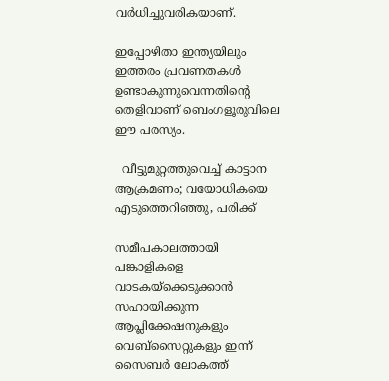വർധിച്ചുവരികയാണ്.

ഇപ്പോഴിതാ ഇന്ത്യയിലും ഇത്തരം പ്രവണതകള്‍ ഉണ്ടാകുന്നുവെന്നതിന്റെ തെളിവാണ് ബെംഗളൂരുവിലെ ഈ പരസ്യം.

  വീട്ടുമുറ്റത്തുവെച്ച് കാട്ടാന ആക്രമണം; വയോധികയെ എടുത്തെറിഞ്ഞു, പരിക്ക്

സമീപകാലത്തായി പങ്കാളികളെ വാടകയ്ക്കെടുക്കാൻ സഹായിക്കുന്ന ആപ്ലിക്കേഷനുകളും വെബ്സൈറ്റുകളും ഇന്ന് സൈബർ ലോകത്ത്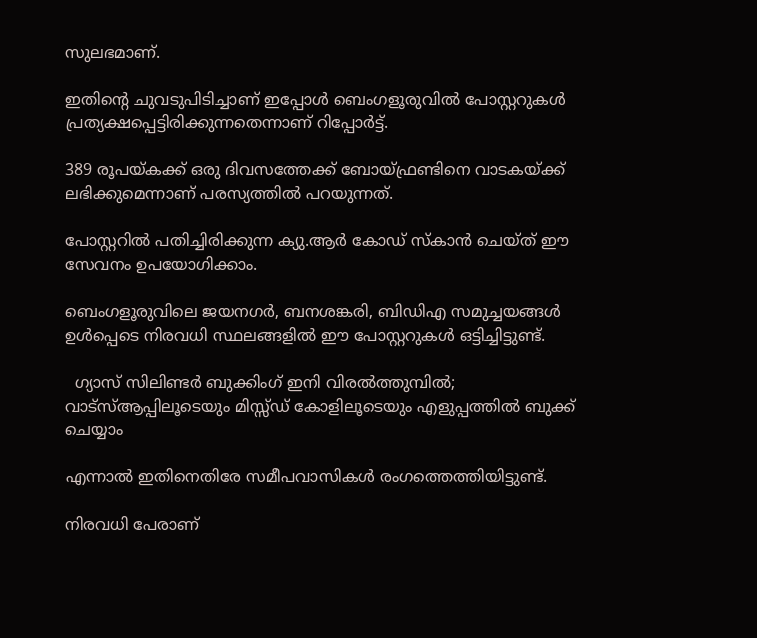സുലഭമാണ്.

ഇതിന്റെ ചുവടുപിടിച്ചാണ് ഇപ്പോള്‍ ബെംഗളൂരുവില്‍ പോസ്റ്ററുകള്‍ പ്രത്യക്ഷപ്പെട്ടിരിക്കുന്നതെന്നാണ് റിപ്പോർട്ട്.

389 രൂപയ്കക്ക് ഒരു ദിവസത്തേക്ക് ബോയ്ഫ്രണ്ടിനെ വാടകയ്ക്ക് ലഭിക്കുമെന്നാണ് പരസ്യത്തില്‍ പറയുന്നത്.

പോസ്റ്ററില്‍ പതിച്ചിരിക്കുന്ന ക്യു.ആർ കോഡ് സ്കാൻ ചെയ്ത് ഈ സേവനം ഉപയോഗിക്കാം.

ബെംഗളൂരുവിലെ ജയനഗർ, ബനശങ്കരി, ബിഡിഎ സമുച്ചയങ്ങള്‍ ഉള്‍പ്പെടെ നിരവധി സ്ഥലങ്ങളില്‍ ഈ പോസ്റ്ററുകള്‍ ഒട്ടിച്ചിട്ടുണ്ട്.

  ഗ്യാസ് സിലിണ്ടർ ബുക്കിംഗ് ഇനി വിരൽത്തുമ്പിൽ; വാട്‌സ്ആപ്പിലൂടെയും മിസ്സ്ഡ് കോളിലൂടെയും എളുപ്പത്തിൽ ബുക്ക് ചെയ്യാം

എന്നാല്‍ ഇതിനെതിരേ സമീപവാസികള്‍ രംഗത്തെത്തിയിട്ടുണ്ട്.

നിരവധി പേരാണ്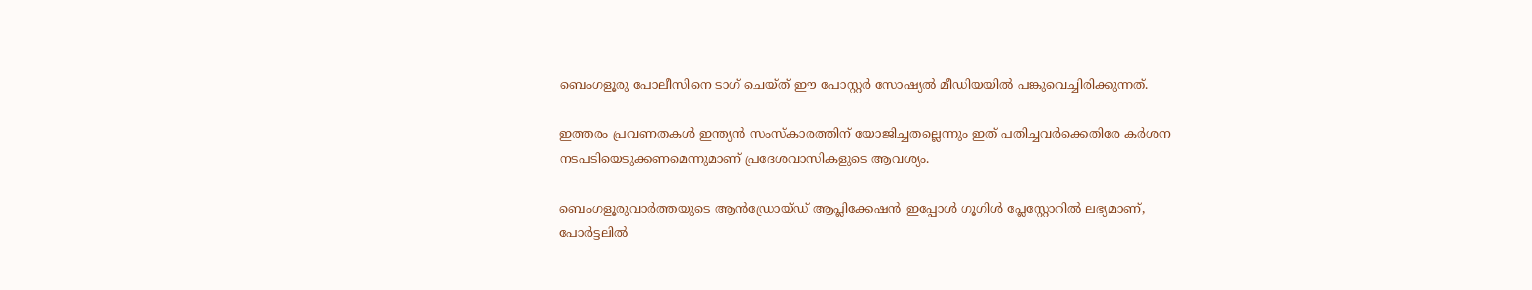ബെംഗളൂരു പോലീസിനെ ടാഗ് ചെയ്ത് ഈ പോസ്റ്റർ സോഷ്യല്‍ മീഡിയയില്‍ പങ്കുവെച്ചിരിക്കുന്നത്.

ഇത്തരം പ്രവണതകള്‍ ഇന്ത്യൻ സംസ്കാരത്തിന് യോജിച്ചതല്ലെന്നും ഇത് പതിച്ചവർക്കെതിരേ കർശന നടപടിയെടുക്കണമെന്നുമാണ് പ്രദേശവാസികളുടെ ആവശ്യം.

ബെംഗളൂരുവാർത്തയുടെ ആൻഡ്രോയ്ഡ് ആപ്ലിക്കേഷൻ ഇപ്പോൾ ഗൂഗിൾ പ്ലേസ്റ്റോറിൽ ലഭ്യമാണ്, പോർട്ടലിൽ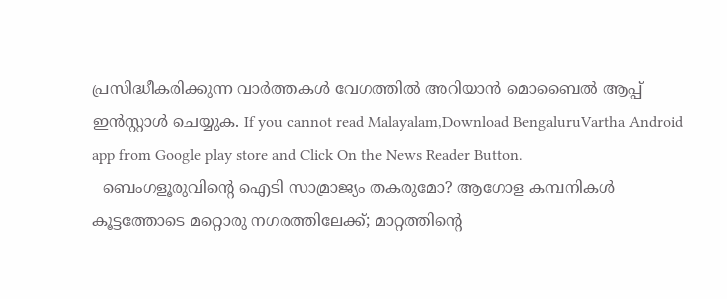പ്രസിദ്ധീകരിക്കുന്ന വാർത്തകൾ വേഗത്തിൽ അറിയാൻ മൊബൈൽ ആപ്പ് ഇൻസ്റ്റാൾ ചെയ്യുക. If you cannot read Malayalam,Download BengaluruVartha Android app from Google play store and Click On the News Reader Button.
  ബെംഗളൂരുവിന്റെ ഐടി സാമ്രാജ്യം തകരുമോ? ആഗോള കമ്പനികൾ കൂട്ടത്തോടെ മറ്റൊരു നഗരത്തിലേക്ക്; മാറ്റത്തിന്റെ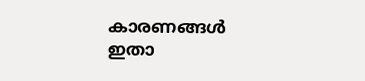കാരണങ്ങൾ ഇതാ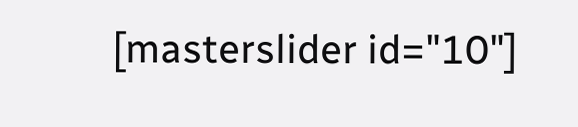[masterslider id="10"]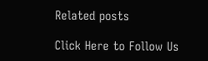Related posts

Click Here to Follow Us